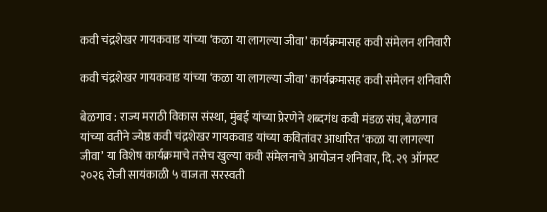कवी चंद्रशेखर गायकवाड यांच्या ‘कळा या लागल्या जीवा’ कार्यक्रमासह कवी संमेलन शनिवारी

कवी चंद्रशेखर गायकवाड यांच्या ‘कळा या लागल्या जीवा’ कार्यक्रमासह कवी संमेलन शनिवारी

बेळगाव : राज्य मराठी विकास संस्था, मुंबई यांच्या प्रेरणेने शब्दगंध कवी मंडळ संघ, बेळगाव यांच्या वतीने ज्येष्ठ कवी चंद्रशेखर गायकवाड यांच्या कवितांवर आधारित ‘कळा या लागल्या जीवा’ या विशेष कार्यक्रमाचे तसेच खुल्या कवी संमेलनाचे आयोजन शनिवार, दि. २९ ऑगस्ट २०२६ रोजी सायंकाळी ५ वाजता सरस्वती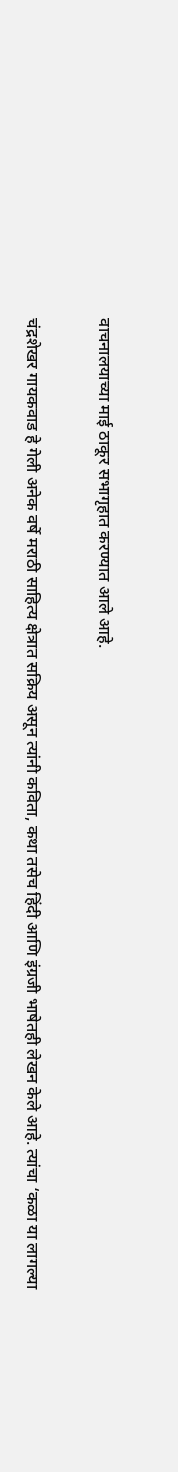वाचनालयाच्या माई ठाकूर सभागृहात करण्यात आले आहे.

चंद्रशेखर गायकवाड हे गेली अनेक वर्षे मराठी साहित्य क्षेत्रात सक्रिय असून त्यांनी कविता, कथा तसेच हिंदी आणि इंग्रजी भाषेतही लेखन केले आहे. त्यांचा ‘कळा या लागल्या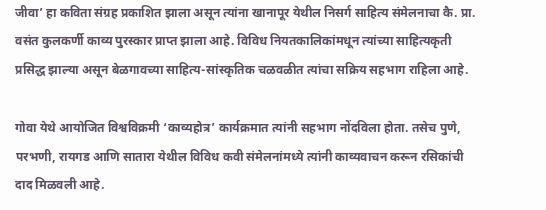जीवा’ हा कविता संग्रह प्रकाशित झाला असून त्यांना खानापूर येथील निसर्ग साहित्य संमेलनाचा कै. प्रा. वसंत कुलकर्णी काव्य पुरस्कार प्राप्त झाला आहे. विविध नियतकालिकांमधून त्यांच्या साहित्यकृती प्रसिद्ध झाल्या असून बेळगावच्या साहित्य-सांस्कृतिक चळवळीत त्यांचा सक्रिय सहभाग राहिला आहे.

गोवा येथे आयोजित विश्वविक्रमी ‘काव्यहोत्र’ कार्यक्रमात त्यांनी सहभाग नोंदविला होता. तसेच पुणे, परभणी, रायगड आणि सातारा येथील विविध कवी संमेलनांमध्ये त्यांनी काव्यवाचन करून रसिकांची दाद मिळवली आहे.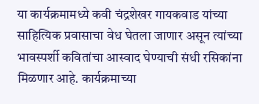या कार्यक्रमामध्ये कवी चंद्रशेखर गायकवाड यांच्या साहित्यिक प्रवासाचा वेध घेतला जाणार असून त्यांच्या भावस्पर्शी कवितांचा आस्वाद घेण्याची संधी रसिकांना मिळणार आहे. कार्यक्रमाच्या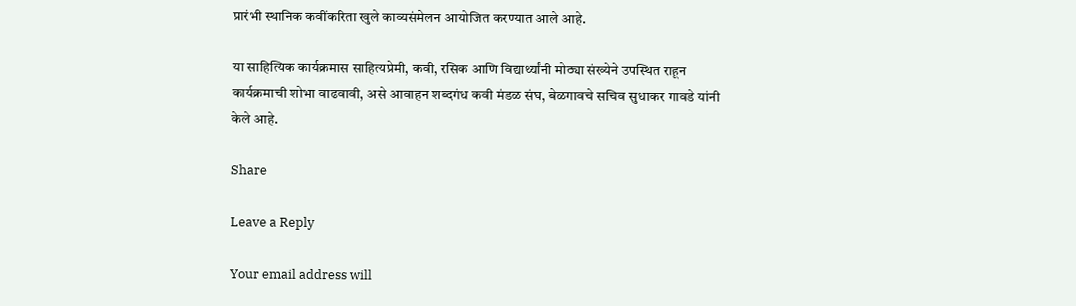प्रारंभी स्थानिक कवींकरिता खुले काव्यसंमेलन आयोजित करण्यात आले आहे.

या साहित्यिक कार्यक्रमास साहित्यप्रेमी, कवी, रसिक आणि विद्यार्थ्यांनी मोठ्या संख्येने उपस्थित राहून कार्यक्रमाची शोभा वाढवावी, असे आवाहन शब्दगंध कवी मंडळ संघ, बेळगावचे सचिव सुधाकर गावडे यांनी केले आहे.

Share

Leave a Reply

Your email address will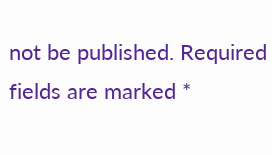not be published. Required fields are marked *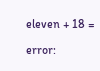eleven + 18 =

error: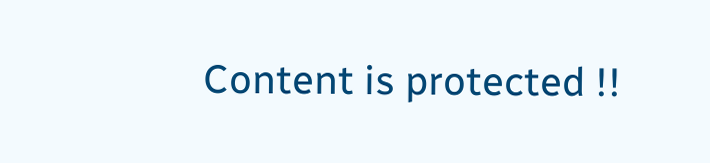Content is protected !!